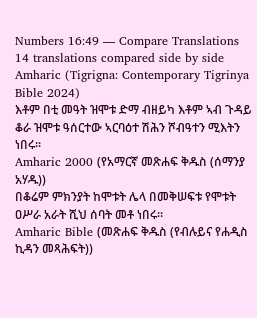Numbers 16:49 — Compare Translations
14 translations compared side by side
Amharic (Tigrigna: Contemporary Tigrinya Bible 2024)
እቶም በቲ መዓት ዝሞቱ ድማ ብዘይካ እቶም ኣብ ጉዳይ ቆራ ዝሞቱ ዓሰርተው ኣርባዕተ ሽሕን ሾብዓተን ሚእትን ነበሩ።
Amharic 2000 (የአማርኛ መጽሐፍ ቅዱስ (ሰማንያ አሃዱ))
በቆሬም ምክንያት ከሞቱት ሌላ በመቅሠፍቱ የሞቱት ዐሥራ አራት ሺህ ሰባት መቶ ነበሩ።
Amharic Bible (መጽሐፍ ቅዱስ (የብሉይና የሐዲስ ኪዳን መጻሕፍት))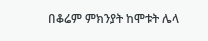በቆሬም ምክንያት ከሞቱት ሌላ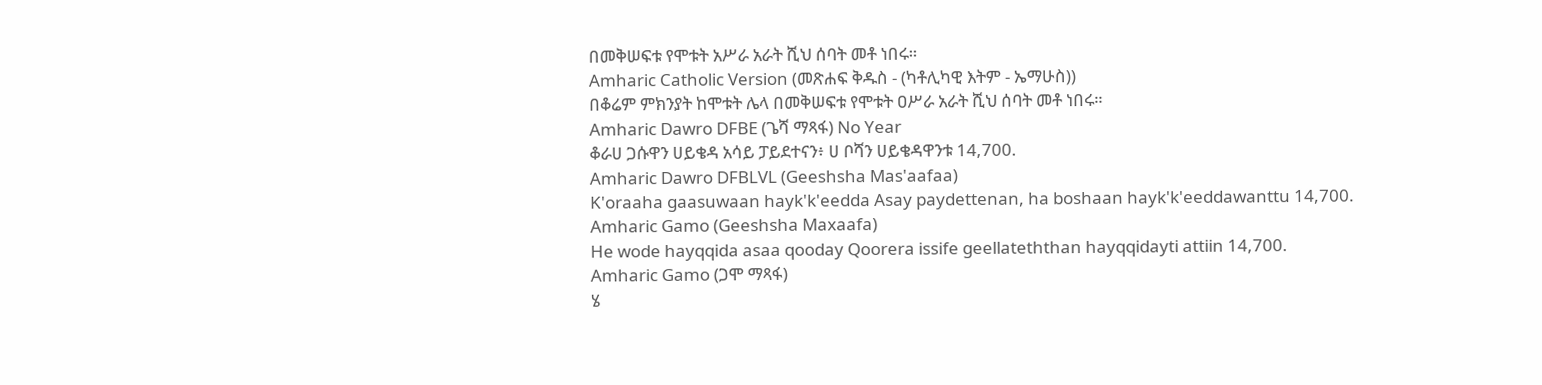በመቅሠፍቱ የሞቱት አሥራ አራት ሺህ ሰባት መቶ ነበሩ።
Amharic Catholic Version (መጽሐፍ ቅዱስ - (ካቶሊካዊ እትም - ኤማሁስ))
በቆሬም ምክንያት ከሞቱት ሌላ በመቅሠፍቱ የሞቱት ዐሥራ አራት ሺህ ሰባት መቶ ነበሩ።
Amharic Dawro DFBE (ጌሻ ማጻፋ) No Year
ቆራሀ ጋሱዋን ሀይቄዳ አሳይ ፓይደተናን፥ ሀ ቦሻን ሀይቄዳዋንቱ 14,700.
Amharic Dawro DFBLVL (Geeshsha Mas'aafaa)
K'oraaha gaasuwaan hayk'k'eedda Asay paydettenan, ha boshaan hayk'k'eeddawanttu 14,700.
Amharic Gamo (Geeshsha Maxaafa)
He wode hayqqida asaa qooday Qoorera issife geellateththan hayqqidayti attiin 14,700.
Amharic Gamo (ጋሞ ማጻፋ)
ሄ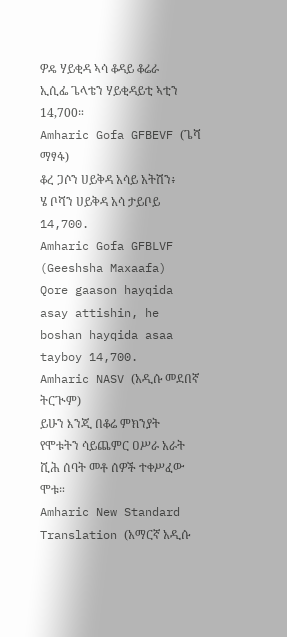ዎዴ ሃይቂዳ ኣሳ ቆዳይ ቆሬራ ኢሲፌ ጌላቴን ሃይቂዳይቲ ኣቲን 14,700።
Amharic Gofa GFBEVF (ጌሻ ማፃፋ)
ቆረ ጋሶን ሀይቅዳ አሳይ አትሽን፥ ሄ ቦሻን ሀይቅዳ አሳ ታይቦይ 14,700.
Amharic Gofa GFBLVF (Geeshsha Maxaafa)
Qore gaason hayqida asay attishin, he boshan hayqida asaa tayboy 14,700.
Amharic NASV (አዲሱ መደበኛ ትርጒም)
ይሁን እንጂ በቆሬ ምክንያት የሞቱትን ሳይጨምር ዐሥራ አራት ሺሕ ሰባት መቶ ሰዎች ተቀሥፈው ሞቱ።
Amharic New Standard Translation (አማርኛ አዲሱ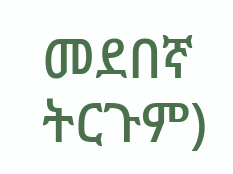መደበኛ ትርጉም)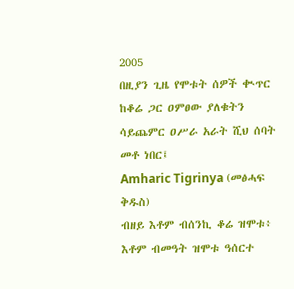2005
በዚያን ጊዜ የሞቱት ሰዎች ቊጥር ከቆሬ ጋር ዐምፀው ያለቁትን ሳይጨምር ዐሥራ አራት ሺህ ሰባት መቶ ነበር፤
Amharic Tigrinya (መፅሓፍ ቅዱስ)
ብዘይ እቶም ብሰንኪ ቆሬ ዝሞቱ፥ እቶም ብመዓት ዝሞቱ ዓሰርተ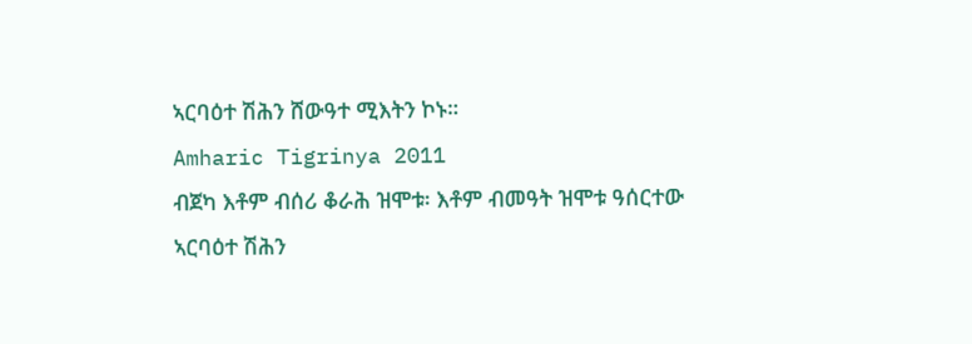ኣርባዕተ ሽሕን ሸውዓተ ሚእትን ኮኑ።
Amharic Tigrinya 2011
ብጀካ እቶም ብሰሪ ቆራሕ ዝሞቱ፡ እቶም ብመዓት ዝሞቱ ዓሰርተው ኣርባዕተ ሽሕን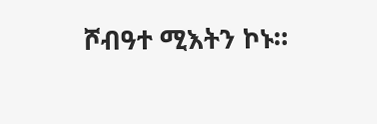ሾብዓተ ሚእትን ኮኑ።